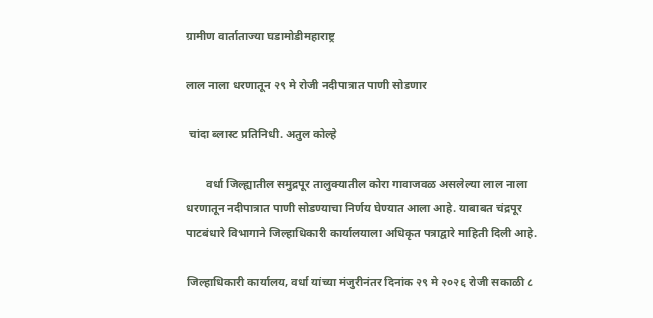ग्रामीण वार्ताताज्या घडामोडीमहाराष्ट्र

लाल नाला धरणातून २९ मे रोजी नदीपात्रात पाणी सोडणार

 चांदा ब्लास्ट प्रतिनिधी. अतुल कोल्हे

       वर्धा जिल्ह्यातील समुद्रपूर तालुक्यातील कोरा गावाजवळ असलेल्या लाल नाला धरणातून नदीपात्रात पाणी सोडण्याचा निर्णय घेण्यात आला आहे. याबाबत चंद्रपूर पाटबंधारे विभागाने जिल्हाधिकारी कार्यालयाला अधिकृत पत्राद्वारे माहिती दिली आहे.

जिल्हाधिकारी कार्यालय, वर्धा यांच्या मंजुरीनंतर दिनांक २९ मे २०२६ रोजी सकाळी ८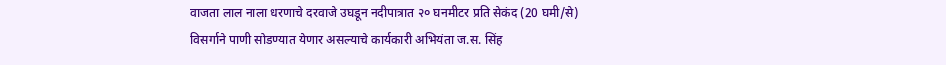वाजता लाल नाला धरणाचे दरवाजे उघडून नदीपात्रात २० घनमीटर प्रति सेकंद (20 घमी/से) विसर्गाने पाणी सोडण्यात येणार असल्याचे कार्यकारी अभियंता ज.स. सिंह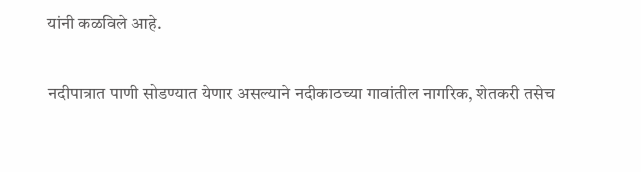यांनी कळविले आहे.

नदीपात्रात पाणी सोडण्यात येणार असल्याने नदीकाठच्या गावांतील नागरिक, शेतकरी तसेच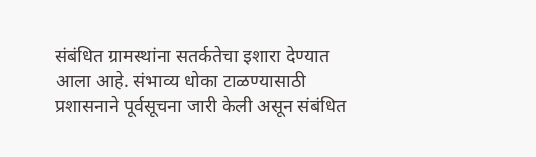संबंधित ग्रामस्थांना सतर्कतेचा इशारा देण्यात आला आहे. संभाव्य धोका टाळण्यासाठी प्रशासनाने पूर्वसूचना जारी केली असून संबंधित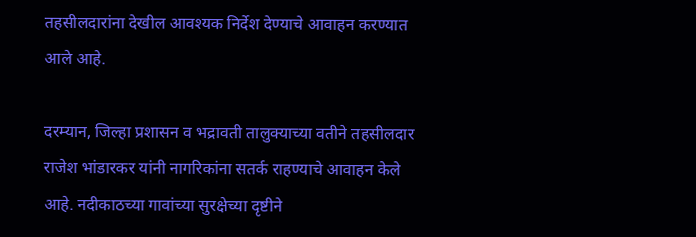तहसीलदारांना देखील आवश्यक निर्देश देण्याचे आवाहन करण्यात आले आहे.

दरम्यान, जिल्हा प्रशासन व भद्रावती तालुक्याच्या वतीने तहसीलदार राजेश भांडारकर यांनी नागरिकांना सतर्क राहण्याचे आवाहन केले आहे. नदीकाठच्या गावांच्या सुरक्षेच्या दृष्टीने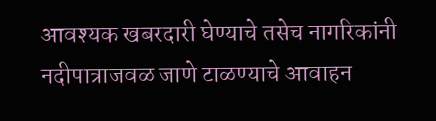आवश्यक खबरदारी घेण्याचे तसेच नागरिकांनी नदीपात्राजवळ जाणे टाळण्याचे आवाहन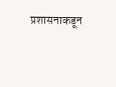प्रशासनाकडून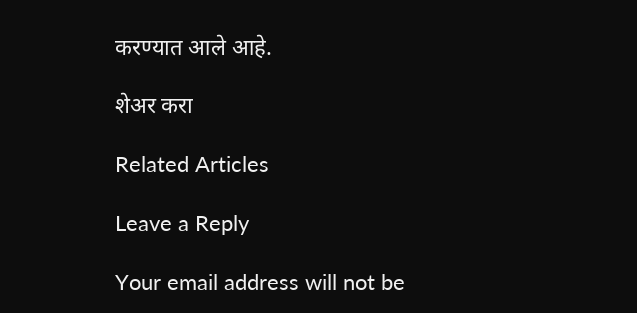करण्यात आले आहे.

शेअर करा

Related Articles

Leave a Reply

Your email address will not be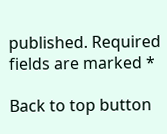published. Required fields are marked *

Back to top button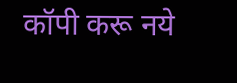कॉपी करू नये